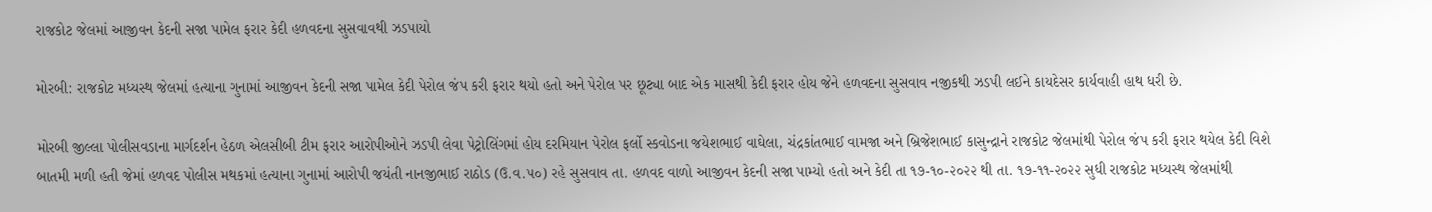રાજકોટ જેલમાં આજીવન કેદની સજા પામેલ ફરાર કેદી હળવદના સુસવાવથી ઝડપાયો

મોરબી: રાજકોટ મધ્યસ્થ જેલમાં હત્યાના ગુનામાં આજીવન કેદની સજા પામેલ કેદી પેરોલ જંપ કરી ફરાર થયો હતો અને પેરોલ પર છૂટ્યા બાદ એક માસથી કેદી ફરાર હોય જેને હળવદના સુસવાવ નજીકથી ઝડપી લઈને કાયદેસર કાર્યવાહી હાથ ધરી છે.

મોરબી જીલ્લા પોલીસવડાના માર્ગદર્શન હેઠળ એલસીબી ટીમ ફરાર આરોપીઓને ઝડપી લેવા પેટ્રોલિંગમાં હોય દરમિયાન પેરોલ ફર્લો સ્કવોડના જયેશભાઈ વાઘેલા, ચંદ્રકાંતભાઈ વામજા અને બ્રિજેશભાઈ કાસુન્દ્રાને રાજકોટ જેલમાંથી પેરોલ જંપ કરી ફરાર થયેલ કેદી વિશે બાતમી મળી હતી જેમાં હળવદ પોલીસ મથકમાં હત્યાના ગુનામાં આરોપી જયંતી નાનજીભાઈ રાઠોડ (ઉ.વ.૫૦) રહે સુસવાવ તા. હળવદ વાળો આજીવન કેદની સજા પામ્યો હતો અને કેદી તા ૧૭-૧૦-૨૦૨૨ થી તા. ૧૭-૧૧-૨૦૨૨ સુધી રાજકોટ મધ્યસ્થ જેલમાંથી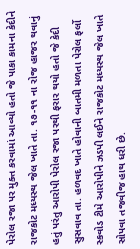પેરોલ રજા પર મુક્ત કરવામાં આવ્યો હતો જે પાકા કામના કેદીને રાજકોટ મધ્યસ્થ જેલ ખાતે તા. ૧૭-૧૧ ના રોજ હાજર થવાનું હતું પરંતુ આરોપી પેરોલ રજા પરથી ફરાર થયો હતો જે કેદી સુસવાવ તા. હળવદ ખાતે હોવાની બાતમી મળતા પેરોલ ફર્લો સ્કવોડ ટીમે આરોપીને ઝડપી લઈને રાજકોટ મધ્યસ્થ જેલ ખાતે સોપવા તજવીજ હાથ ધરી છે.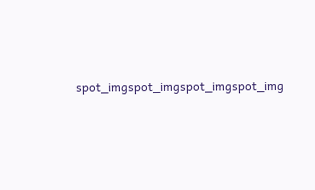spot_imgspot_imgspot_imgspot_img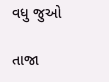વધુ જુઓ

તાજા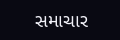સમાચાર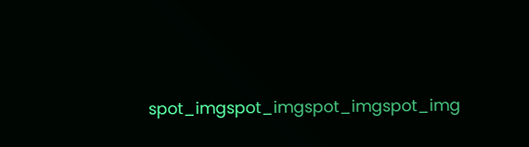spot_imgspot_imgspot_imgspot_img